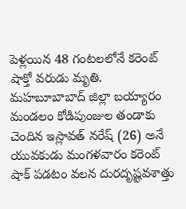పెళ్లయిన 48 గంటలలోనే కరెంట్ షాక్తో వరుడు మృతి.
మహబూబాబాద్ జిల్లా బయ్యారం మండలం కోడిపుంజుల తండాకు చెందిన ఇస్లావత్ నరేష్ (26) అనే యువకుడు మంగళవారం కరెంట్ షాక్ పడటం వలన దురదృష్టవశాత్తు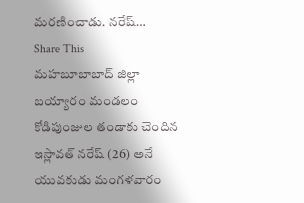మరణించాడు. నరేష్…
Share This
మహబూబాబాద్ జిల్లా బయ్యారం మండలం కోడిపుంజుల తండాకు చెందిన ఇస్లావత్ నరేష్ (26) అనే యువకుడు మంగళవారం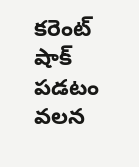కరెంట్ షాక్ పడటం వలన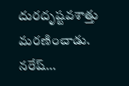దురదృష్టవశాత్తు మరణించాడు. నరేష్…